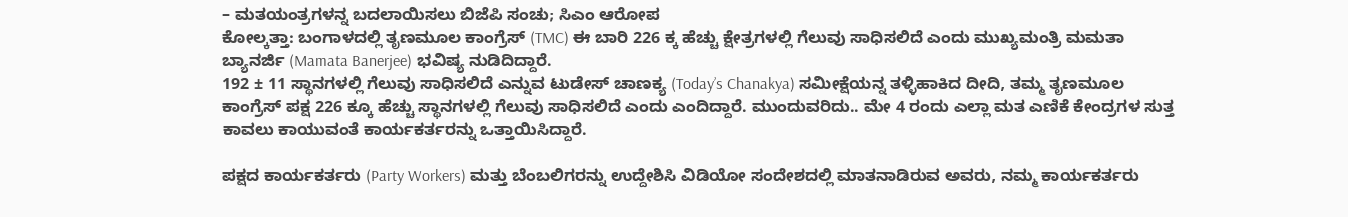– ಮತಯಂತ್ರಗಳನ್ನ ಬದಲಾಯಿಸಲು ಬಿಜೆಪಿ ಸಂಚು; ಸಿಎಂ ಆರೋಪ
ಕೋಲ್ಕತ್ತಾ: ಬಂಗಾಳದಲ್ಲಿ ತೃಣಮೂಲ ಕಾಂಗ್ರೆಸ್ (TMC) ಈ ಬಾರಿ 226 ಕ್ಕ ಹೆಚ್ಚು ಕ್ಷೇತ್ರಗಳಲ್ಲಿ ಗೆಲುವು ಸಾಧಿಸಲಿದೆ ಎಂದು ಮುಖ್ಯಮಂತ್ರಿ ಮಮತಾ ಬ್ಯಾನರ್ಜಿ (Mamata Banerjee) ಭವಿಷ್ಯ ನುಡಿದಿದ್ದಾರೆ.
192 ± 11 ಸ್ಥಾನಗಳಲ್ಲಿ ಗೆಲುವು ಸಾಧಿಸಲಿದೆ ಎನ್ನುವ ಟುಡೇಸ್ ಚಾಣಕ್ಯ (Today’s Chanakya) ಸಮೀಕ್ಷೆಯನ್ನ ತಳ್ಳಿಹಾಕಿದ ದೀದಿ, ತಮ್ಮ ತೃಣಮೂಲ ಕಾಂಗ್ರೆಸ್ ಪಕ್ಷ 226 ಕ್ಕೂ ಹೆಚ್ಚು ಸ್ಥಾನಗಳಲ್ಲಿ ಗೆಲುವು ಸಾಧಿಸಲಿದೆ ಎಂದು ಎಂದಿದ್ದಾರೆ. ಮುಂದುವರಿದು.. ಮೇ 4 ರಂದು ಎಲ್ಲಾ ಮತ ಎಣಿಕೆ ಕೇಂದ್ರಗಳ ಸುತ್ತ ಕಾವಲು ಕಾಯುವಂತೆ ಕಾರ್ಯಕರ್ತರನ್ನು ಒತ್ತಾಯಿಸಿದ್ದಾರೆ.

ಪಕ್ಷದ ಕಾರ್ಯಕರ್ತರು (Party Workers) ಮತ್ತು ಬೆಂಬಲಿಗರನ್ನು ಉದ್ದೇಶಿಸಿ ವಿಡಿಯೋ ಸಂದೇಶದಲ್ಲಿ ಮಾತನಾಡಿರುವ ಅವರು, ನಮ್ಮ ಕಾರ್ಯಕರ್ತರು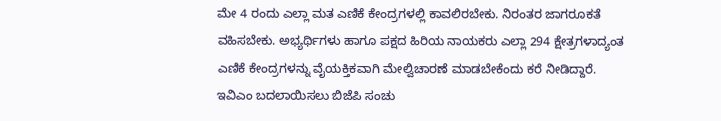ಮೇ 4 ರಂದು ಎಲ್ಲಾ ಮತ ಎಣಿಕೆ ಕೇಂದ್ರಗಳಲ್ಲಿ ಕಾವಲಿರಬೇಕು. ನಿರಂತರ ಜಾಗರೂಕತೆ ವಹಿಸಬೇಕು. ಅಭ್ಯರ್ಥಿಗಳು ಹಾಗೂ ಪಕ್ಷದ ಹಿರಿಯ ನಾಯಕರು ಎಲ್ಲಾ 294 ಕ್ಷೇತ್ರಗಳಾದ್ಯಂತ ಎಣಿಕೆ ಕೇಂದ್ರಗಳನ್ನು ವೈಯಕ್ತಿಕವಾಗಿ ಮೇಲ್ವಿಚಾರಣೆ ಮಾಡಬೇಕೆಂದು ಕರೆ ನೀಡಿದ್ದಾರೆ.
ಇವಿಎಂ ಬದಲಾಯಿಸಲು ಬಿಜೆಪಿ ಸಂಚು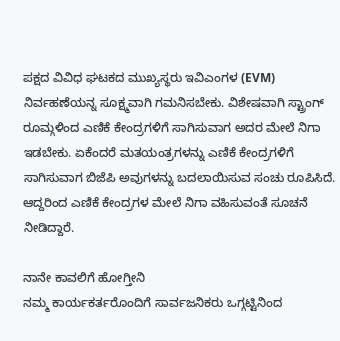ಪಕ್ಷದ ವಿವಿಧ ಘಟಕದ ಮುಖ್ಯಸ್ಥರು ಇವಿಎಂಗಳ (EVM) ನಿರ್ವಹಣೆಯನ್ನ ಸೂಕ್ಷ್ಮವಾಗಿ ಗಮನಿಸಬೇಕು. ವಿಶೇಷವಾಗಿ ಸ್ಟ್ರಾಂಗ್ ರೂಮ್ಗಳಿಂದ ಎಣಿಕೆ ಕೇಂದ್ರಗಳಿಗೆ ಸಾಗಿಸುವಾಗ ಅದರ ಮೇಲೆ ನಿಗಾ ಇಡಬೇಕು. ಏಕೆಂದರೆ ಮತಯಂತ್ರಗಳನ್ನು ಎಣಿಕೆ ಕೇಂದ್ರಗಳಿಗೆ ಸಾಗಿಸುವಾಗ ಬಿಜೆಪಿ ಅವುಗಳನ್ನು ಬದಲಾಯಿಸುವ ಸಂಚು ರೂಪಿಸಿದೆ. ಆದ್ದರಿಂದ ಎಣಿಕೆ ಕೇಂದ್ರಗಳ ಮೇಲೆ ನಿಗಾ ವಹಿಸುವಂತೆ ಸೂಚನೆ ನೀಡಿದ್ದಾರೆ.

ನಾನೇ ಕಾವಲಿಗೆ ಹೋಗ್ತೀನಿ
ನಮ್ಮ ಕಾರ್ಯಕರ್ತರೊಂದಿಗೆ ಸಾರ್ವಜನಿಕರು ಒಗ್ಗಟ್ಟಿನಿಂದ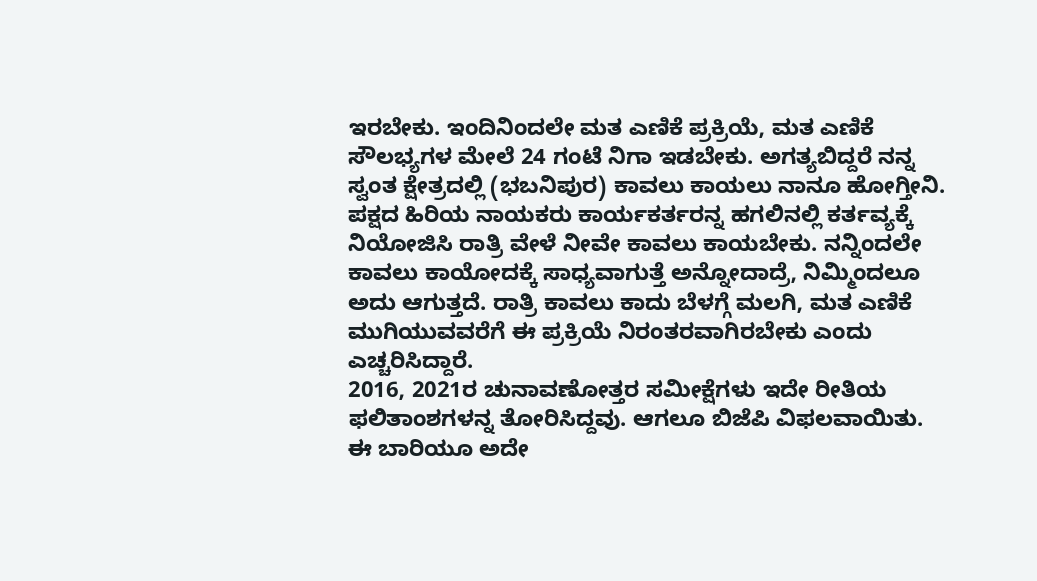ಇರಬೇಕು. ಇಂದಿನಿಂದಲೇ ಮತ ಎಣಿಕೆ ಪ್ರಕ್ರಿಯೆ, ಮತ ಎಣಿಕೆ ಸೌಲಭ್ಯಗಳ ಮೇಲೆ 24 ಗಂಟೆ ನಿಗಾ ಇಡಬೇಕು. ಅಗತ್ಯಬಿದ್ದರೆ ನನ್ನ ಸ್ವಂತ ಕ್ಷೇತ್ರದಲ್ಲಿ (ಭಬನಿಪುರ) ಕಾವಲು ಕಾಯಲು ನಾನೂ ಹೋಗ್ತೀನಿ. ಪಕ್ಷದ ಹಿರಿಯ ನಾಯಕರು ಕಾರ್ಯಕರ್ತರನ್ನ ಹಗಲಿನಲ್ಲಿ ಕರ್ತವ್ಯಕ್ಕೆ ನಿಯೋಜಿಸಿ ರಾತ್ರಿ ವೇಳೆ ನೀವೇ ಕಾವಲು ಕಾಯಬೇಕು. ನನ್ನಿಂದಲೇ ಕಾವಲು ಕಾಯೋದಕ್ಕೆ ಸಾಧ್ಯವಾಗುತ್ತೆ ಅನ್ನೋದಾದ್ರೆ, ನಿಮ್ಮಿಂದಲೂ ಅದು ಆಗುತ್ತದೆ. ರಾತ್ರಿ ಕಾವಲು ಕಾದು ಬೆಳಗ್ಗೆ ಮಲಗಿ, ಮತ ಎಣಿಕೆ ಮುಗಿಯುವವರೆಗೆ ಈ ಪ್ರಕ್ರಿಯೆ ನಿರಂತರವಾಗಿರಬೇಕು ಎಂದು ಎಚ್ಚರಿಸಿದ್ದಾರೆ.
2016, 2021ರ ಚುನಾವಣೋತ್ತರ ಸಮೀಕ್ಷೆಗಳು ಇದೇ ರೀತಿಯ ಫಲಿತಾಂಶಗಳನ್ನ ತೋರಿಸಿದ್ದವು. ಆಗಲೂ ಬಿಜೆಪಿ ವಿಫಲವಾಯಿತು. ಈ ಬಾರಿಯೂ ಅದೇ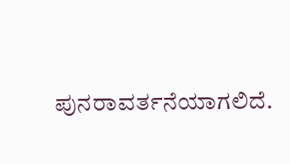ಪುನರಾವರ್ತನೆಯಾಗಲಿದೆ.